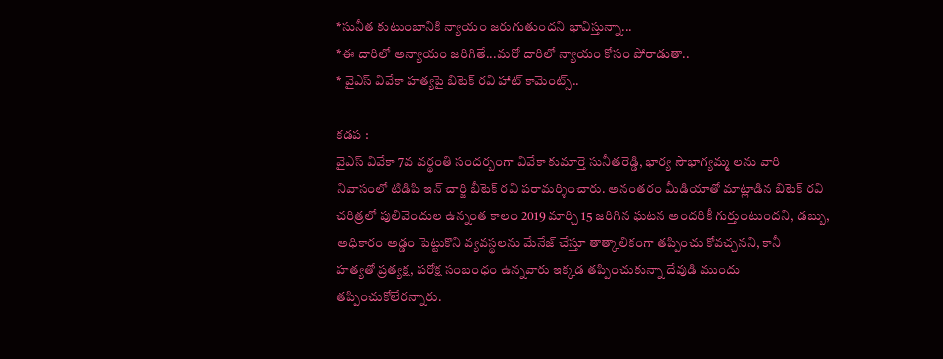*సునీత కుటుంబానికి న్యాయం జరుగుతుందని భావిస్తున్నా...
*ఈ దారిలో అన్యాయం జరిగితే...మరో దారిలో న్యాయం కోసం పోరాడుతా..
* వైఎస్ వివేకా హత్యపై బిటెక్ రవి హాట్ కామెంట్స్..

కడప :
వైఎస్ వివేకా 7వ వర్థంతి సందర్బంగా వివేకా కుమార్తె సునీతరెడ్డి, భార్య సౌభాగ్యమ్మ లను వారి నివాసంలో టిడిపి ఇన్ చార్జి బీటెక్ రవి పరామర్శించారు. అనంతరం మీడియాతో మాట్లాడిన బిటెక్ రవి చరిత్రలో పులివెందుల ఉన్నంత కాలం 2019 మార్చి 15 జరిగిన ఘటన అందరికీ గుర్తుంటుందని, డబ్బు, అధికారం అడ్డం పెట్టుకొని వ్యవస్థలను మేనేజ్ చేస్తూ తాత్కాలికంగా తప్పించు కోవచ్చనని, కానీ
హత్యతో ప్రత్యక్ష, పరోక్ష సంబంధం ఉన్నవారు ఇక్కడ తప్పించుకున్నా దేవుడి ముందు తప్పించుకోలేరన్నారు.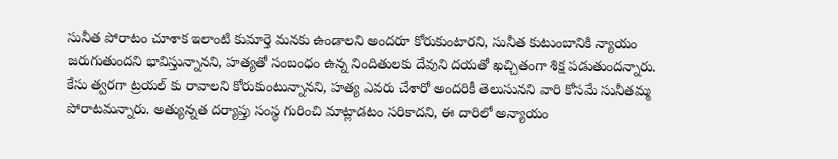సునీత పోరాటం చూశాక ఇలాంటి కుమార్తె మనకు ఉండాలని అందరూ కోరుకుంటారని, సునీత కుటుంబానికి న్యాయం జరుగుతుందని భావిస్తున్నానని, హత్యతో సంబంధం ఉన్న నిందితులకు దేవుని దయతో ఖచ్చితంగా శిక్ష పడుతుందన్నారు. కేసు త్వరగా ట్రయల్ కు రావాలని కోరుకుంటున్నానని, హత్య ఎవరు చేశారో అందరికీ తెలుసునని వారి కోసమే సునీతమ్మ పోరాటమన్నారు. అత్యున్నత దర్యాప్తు సంస్థ గురించి మాట్లాడటం సరికాదని, ఈ దారిలో అన్యాయం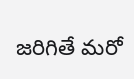జరిగితే మరో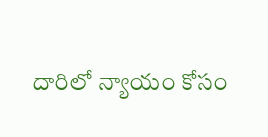దారిలో న్యాయం కోసం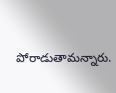పోరాడుతామన్నారు.